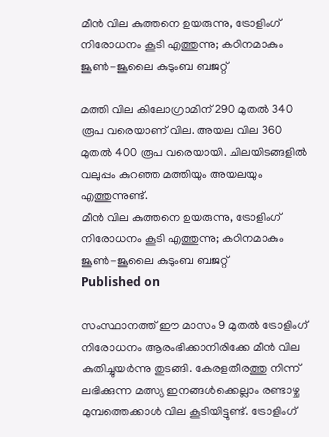മീന്‍ വില കുത്തനെ ഉയരുന്നു, ട്രോളിംഗ് നിരോധനം കൂടി എത്തുന്നു; കഠിനമാകും ജൂണ്‍-ജൂലൈ കുടുംബ ബജറ്റ്

മത്തി വില കിലോഗ്രാമിന് 290 മുതല്‍ 340 രൂപ വരെയാണ് വില. അയല വില 360 മുതല്‍ 400 രൂപ വരെയായി. ചിലയിടങ്ങളില്‍ വലുപ്പം കുറഞ്ഞ മത്തിയും അയലയും എത്തുന്നുണ്ട്.
മീന്‍ വില കുത്തനെ ഉയരുന്നു, ട്രോളിംഗ് നിരോധനം കൂടി എത്തുന്നു; കഠിനമാകും ജൂണ്‍-ജൂലൈ കുടുംബ ബജറ്റ്
Published on

സംസ്ഥാനത്ത് ഈ മാസം 9 മുതല്‍ ട്രോളിംഗ് നിരോധനം ആരംഭിക്കാനിരിക്കേ മീന്‍ വില കുതിച്ചുയര്‍ന്നു തുടങ്ങി. കേരളതീരത്തു നിന്ന് ലഭിക്കുന്ന മത്സ്യ ഇനങ്ങള്‍ക്കെല്ലാം രണ്ടാഴ്ച മുമ്പത്തെക്കാള്‍ വില കൂടിയിട്ടുണ്ട്. ട്രോളിംഗ്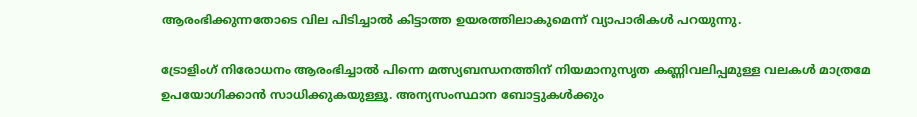ആരംഭിക്കുന്നതോടെ വില പിടിച്ചാല്‍ കിട്ടാത്ത ഉയരത്തിലാകുമെന്ന് വ്യാപാരികള്‍ പറയുന്നു.

ട്രോളിംഗ് നിരോധനം ആരംഭിച്ചാല്‍ പിന്നെ മത്സ്യബന്ധനത്തിന് നിയമാനുസൃത കണ്ണിവലിപ്പമുള്ള വലകള്‍ മാത്രമേ ഉപയോഗിക്കാന്‍ സാധിക്കുകയുള്ളൂ. അന്യസംസ്ഥാന ബോട്ടുകള്‍ക്കും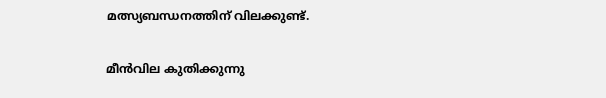മത്സ്യബന്ധനത്തിന് വിലക്കുണ്ട്.

മീന്‍വില കുതിക്കുന്നു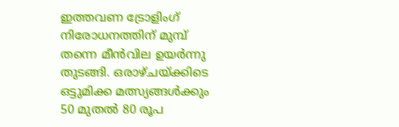ഇത്തവണ ട്രോളിംഗ് നിരോധനത്തിന് മുമ്പ് തന്നെ മീന്‍വില ഉയര്‍ന്നു തുടങ്ങി. ഒരാഴ്ചയ്ക്കിടെ ഒട്ടുമിക്ക മത്സ്യങ്ങള്‍ക്കും 50 മുതല്‍ 80 രൂപ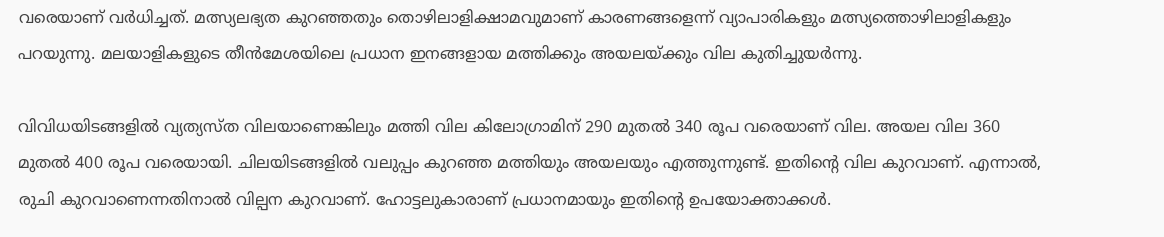വരെയാണ് വര്‍ധിച്ചത്. മത്സ്യലഭ്യത കുറഞ്ഞതും തൊഴിലാളിക്ഷാമവുമാണ് കാരണങ്ങളെന്ന് വ്യാപാരികളും മത്സ്യത്തൊഴിലാളികളും പറയുന്നു. മലയാളികളുടെ തീന്‍മേശയിലെ പ്രധാന ഇനങ്ങളായ മത്തിക്കും അയലയ്ക്കും വില കുതിച്ചുയര്‍ന്നു.

വിവിധയിടങ്ങളില്‍ വ്യത്യസ്ത വിലയാണെങ്കിലും മത്തി വില കിലോഗ്രാമിന് 290 മുതല്‍ 340 രൂപ വരെയാണ് വില. അയല വില 360 മുതല്‍ 400 രൂപ വരെയായി. ചിലയിടങ്ങളില്‍ വലുപ്പം കുറഞ്ഞ മത്തിയും അയലയും എത്തുന്നുണ്ട്. ഇതിന്റെ വില കുറവാണ്. എന്നാല്‍, രുചി കുറവാണെന്നതിനാല്‍ വില്പന കുറവാണ്. ഹോട്ടലുകാരാണ് പ്രധാനമായും ഇതിന്റെ ഉപയോക്താക്കള്‍.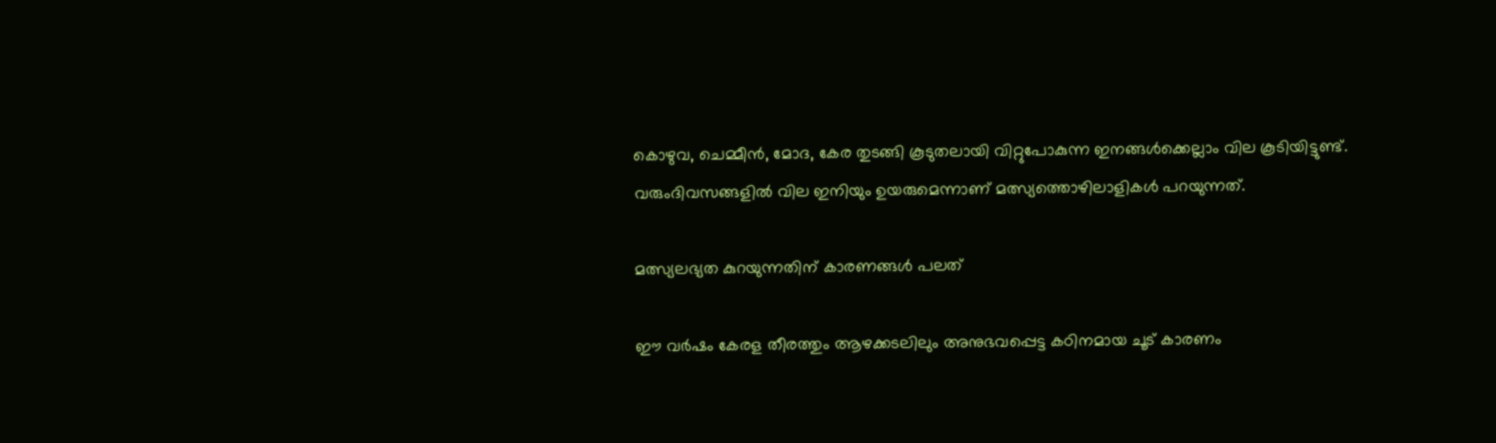കൊഴുവ, ചെമ്മീന്‍, മോദ, കേര തുടങ്ങി കൂടുതലായി വിറ്റുപോകുന്ന ഇനങ്ങള്‍ക്കെല്ലാം വില കൂടിയിട്ടുണ്ട്. വരുംദിവസങ്ങളില്‍ വില ഇനിയും ഉയരുമെന്നാണ് മത്സ്യത്തൊഴിലാളികള്‍ പറയുന്നത്.

മത്സ്യലഭ്യത കുറയുന്നതിന് കാരണങ്ങള്‍ പലത്

ഈ വര്‍ഷം കേരള തീരത്തും ആഴക്കടലിലും അനുഭവപ്പെട്ട കഠിനമായ ചൂട് കാരണം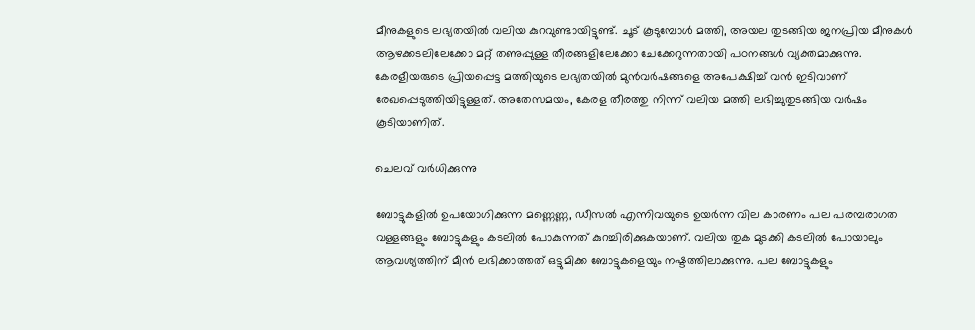മീനുകളുടെ ലഭ്യതയില്‍ വലിയ കുറവുണ്ടായിട്ടുണ്ട്. ചൂട് കൂടുമ്പോള്‍ മത്തി, അയല തുടങ്ങിയ ജനപ്രിയ മീനുകള്‍ ആഴക്കടലിലേക്കോ മറ്റ് തണുപ്പുള്ള തീരങ്ങളിലേക്കോ ചേക്കേറുന്നതായി പഠനങ്ങള്‍ വ്യക്തമാക്കുന്നു. കേരളീയരുടെ പ്രിയപ്പെട്ട മത്തിയുടെ ലഭ്യതയില്‍ മുന്‍വര്‍ഷങ്ങളെ അപേക്ഷിച്ച് വന്‍ ഇടിവാണ് രേഖപ്പെടുത്തിയിട്ടുള്ളത്. അതേസമയം, കേരള തീരത്തു നിന്ന് വലിയ മത്തി ലഭിച്ചുതുടങ്ങിയ വര്‍ഷം കൂടിയാണിത്.

ചെലവ് വര്‍ധിക്കുന്നു

ബോട്ടുകളില്‍ ഉപയോഗിക്കുന്ന മണ്ണെണ്ണ, ഡീസല്‍ എന്നിവയുടെ ഉയര്‍ന്ന വില കാരണം പല പരമ്പരാഗത വള്ളങ്ങളും ബോട്ടുകളും കടലില്‍ പോകുന്നത് കുറച്ചിരിക്കുകയാണ്. വലിയ തുക മുടക്കി കടലില്‍ പോയാലും ആവശ്യത്തിന് മീന്‍ ലഭിക്കാത്തത് ഒട്ടുമിക്ക ബോട്ടുകളെയും നഷ്ടത്തിലാക്കുന്നു. പല ബോട്ടുകളും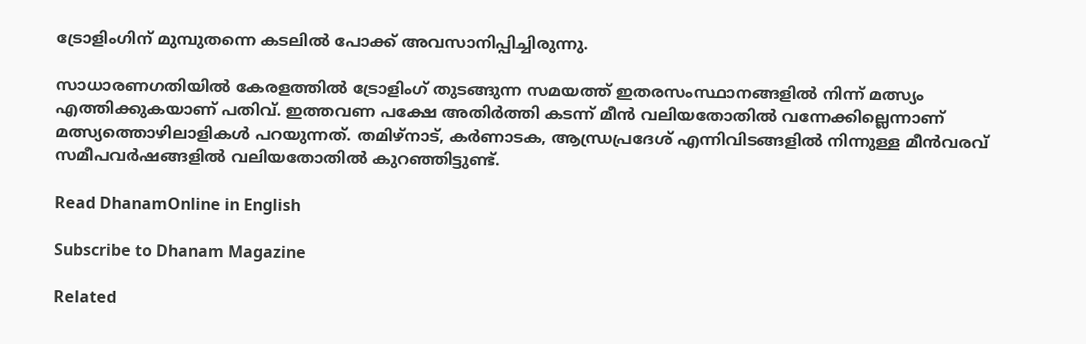ട്രോളിംഗിന് മുമ്പുതന്നെ കടലില്‍ പോക്ക് അവസാനിപ്പിച്ചിരുന്നു.

സാധാരണഗതിയില്‍ കേരളത്തില്‍ ട്രോളിംഗ് തുടങ്ങുന്ന സമയത്ത് ഇതരസംസ്ഥാനങ്ങളില്‍ നിന്ന് മത്സ്യം എത്തിക്കുകയാണ് പതിവ്. ഇത്തവണ പക്ഷേ അതിര്‍ത്തി കടന്ന് മീന്‍ വലിയതോതില്‍ വന്നേക്കില്ലെന്നാണ് മത്സ്യത്തൊഴിലാളികള്‍ പറയുന്നത്. തമിഴ്‌നാട്, കര്‍ണാടക, ആന്ധ്രപ്രദേശ് എന്നിവിടങ്ങളില്‍ നിന്നുള്ള മീന്‍വരവ് സമീപവര്‍ഷങ്ങളില്‍ വലിയതോതില്‍ കുറഞ്ഞിട്ടുണ്ട്.

Read DhanamOnline in English

Subscribe to Dhanam Magazine

Related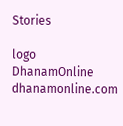Stories

logo
DhanamOnline
dhanamonline.com